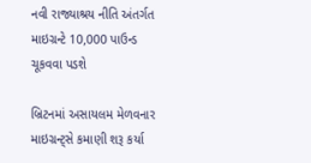નવી રાજ્યાશ્રય નીતિ અંતર્ગત માઇગ્રન્ટે 10,000 પાઉન્ડ ચૂકવવા પડશે

બ્રિટનમાં અસાયલમ મેળવનાર માઇગ્રન્ટ્સે કમાણી શરૂ કર્યા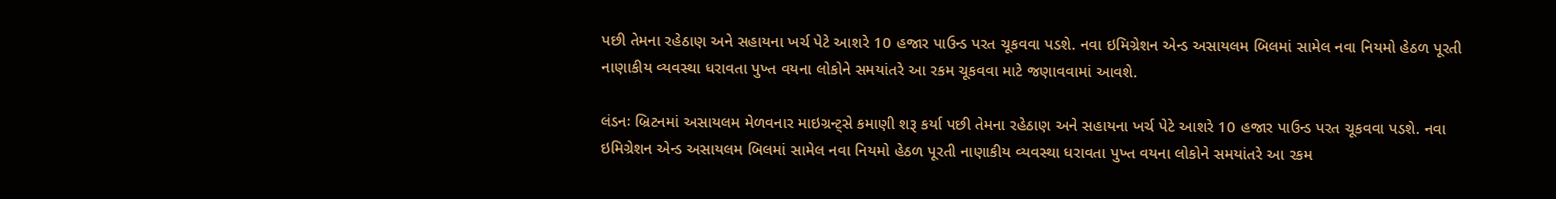પછી તેમના રહેઠાણ અને સહાયના ખર્ચ પેટે આશરે 10 હજાર પાઉન્ડ પરત ચૂકવવા પડશે. નવા ઇમિગ્રેશન એન્ડ અસાયલમ બિલમાં સામેલ નવા નિયમો હેઠળ પૂરતી નાણાકીય વ્યવસ્થા ધરાવતા પુખ્ત વયના લોકોને સમયાંતરે આ રકમ ચૂકવવા માટે જણાવવામાં આવશે.

લંડનઃ બ્રિટનમાં અસાયલમ મેળવનાર માઇગ્રન્ટ્સે કમાણી શરૂ કર્યા પછી તેમના રહેઠાણ અને સહાયના ખર્ચ પેટે આશરે 10 હજાર પાઉન્ડ પરત ચૂકવવા પડશે. નવા ઇમિગ્રેશન એન્ડ અસાયલમ બિલમાં સામેલ નવા નિયમો હેઠળ પૂરતી નાણાકીય વ્યવસ્થા ધરાવતા પુખ્ત વયના લોકોને સમયાંતરે આ રકમ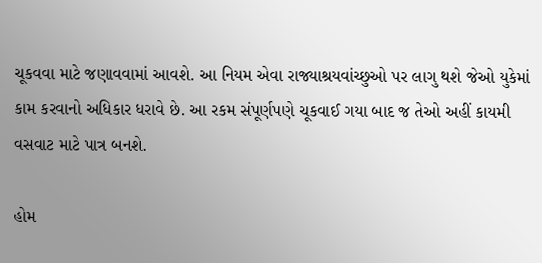ચૂકવવા માટે જણાવવામાં આવશે. આ નિયમ એવા રાજ્યાશ્રયવાંચ્છુઓ પર લાગુ થશે જેઓ યુકેમાં કામ કરવાનો અધિકાર ધરાવે છે. આ રકમ સંપૂર્ણપણે ચૂકવાઈ ગયા બાદ જ તેઓ અહીં કાયમી વસવાટ માટે પાત્ર બનશે.

હોમ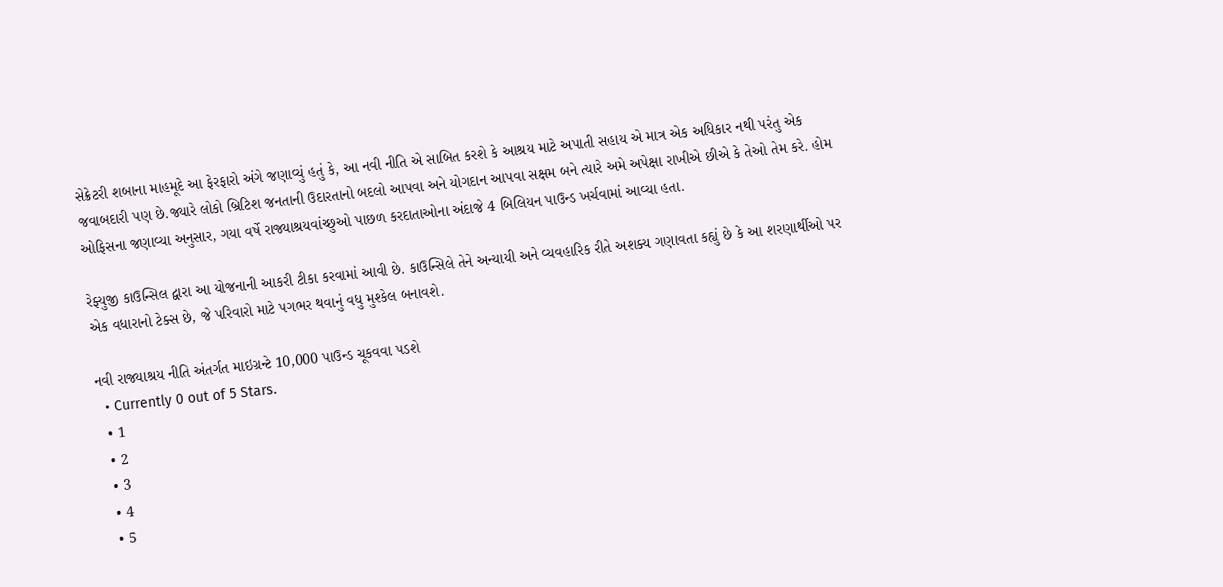સેક્રેટરી શબાના માહમૂદે આ ફેરફારો અંગે જણાવ્યું હતું કે, આ નવી નીતિ એ સાબિત કરશે કે આશ્રય માટે અપાતી સહાય એ માત્ર એક અધિકાર નથી પરંતુ એક જવાબદારી પણ છે.જ્યારે લોકો બ્રિટિશ જનતાની ઉદારતાનો બદલો આપવા અને યોગદાન આપવા સક્ષમ બને ત્યારે અમે અપેક્ષા રાખીએ છીએ કે તેઓ તેમ કરે. હોમ ઓફિસના જણાવ્યા અનુસાર, ગયા વર્ષે રાજ્યાશ્રયવાંચ્છુઓ પાછળ કરદાતાઓના અંદાજે 4 બિલિયન પાઉન્ડ ખર્ચવામાં આવ્યા હતા.

રેફ્યુજી કાઉન્સિલ દ્વારા આ યોજનાની આકરી ટીકા કરવામાં આવી છે. કાઉન્સિલે તેને અન્યાયી અને વ્યવહારિક રીતે અશક્ય ગણાવતા કહ્યું છે કે આ શરણાર્થીઓ પર એક વધારાનો ટેક્સ છે, જે પરિવારો માટે પગભર થવાનું વધુ મુશ્કેલ બનાવશે.

નવી રાજ્યાશ્રય નીતિ અંતર્ગત માઇગ્રન્ટે 10,000 પાઉન્ડ ચૂકવવા પડશે
  • Currently 0 out of 5 Stars.
  • 1
  • 2
  • 3
  • 4
  • 5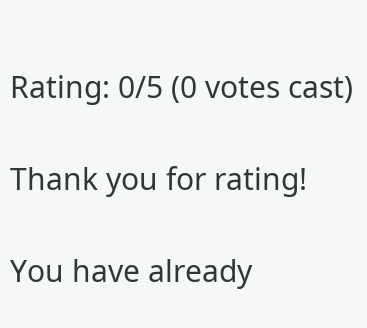Rating: 0/5 (0 votes cast)

Thank you for rating!

You have already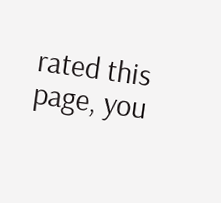rated this page, you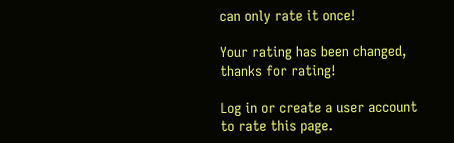can only rate it once!

Your rating has been changed, thanks for rating!

Log in or create a user account to rate this page.